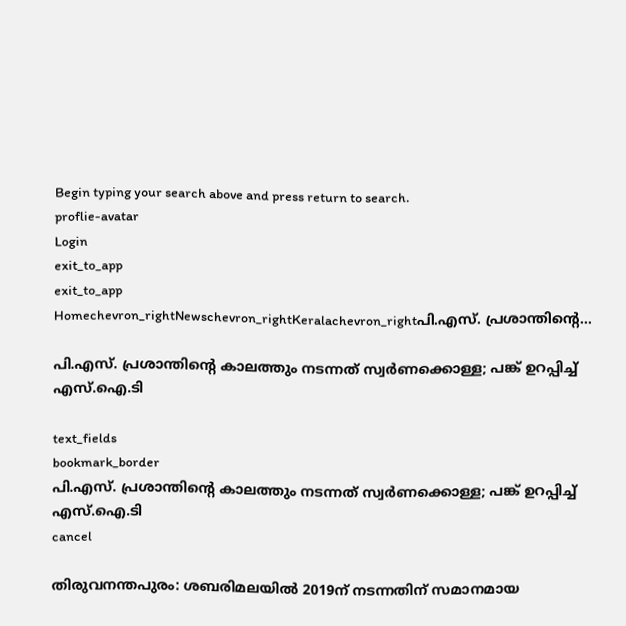Begin typing your search above and press return to search.
proflie-avatar
Login
exit_to_app
exit_to_app
Homechevron_rightNewschevron_rightKeralachevron_rightപി.എസ്. പ്രശാന്തിന്‍റെ...

പി.എസ്. പ്രശാന്തിന്‍റെ കാലത്തും നടന്നത് സ്വർണക്കൊള്ള; പങ്ക് ഉറപ്പിച്ച് എസ്.ഐ.ടി

text_fields
bookmark_border
പി.എസ്. പ്രശാന്തിന്‍റെ കാലത്തും നടന്നത് സ്വർണക്കൊള്ള; പങ്ക് ഉറപ്പിച്ച് എസ്.ഐ.ടി
cancel

തിരുവനന്തപുരം: ശബരിമലയിൽ 2019ന് നടന്നതിന് സമാനമായ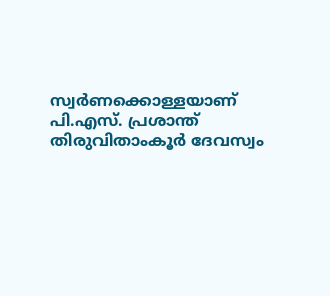സ്വർണക്കൊള്ളയാണ് പി.എസ്. പ്രശാന്ത് തിരുവിതാംകൂർ ദേവസ്വം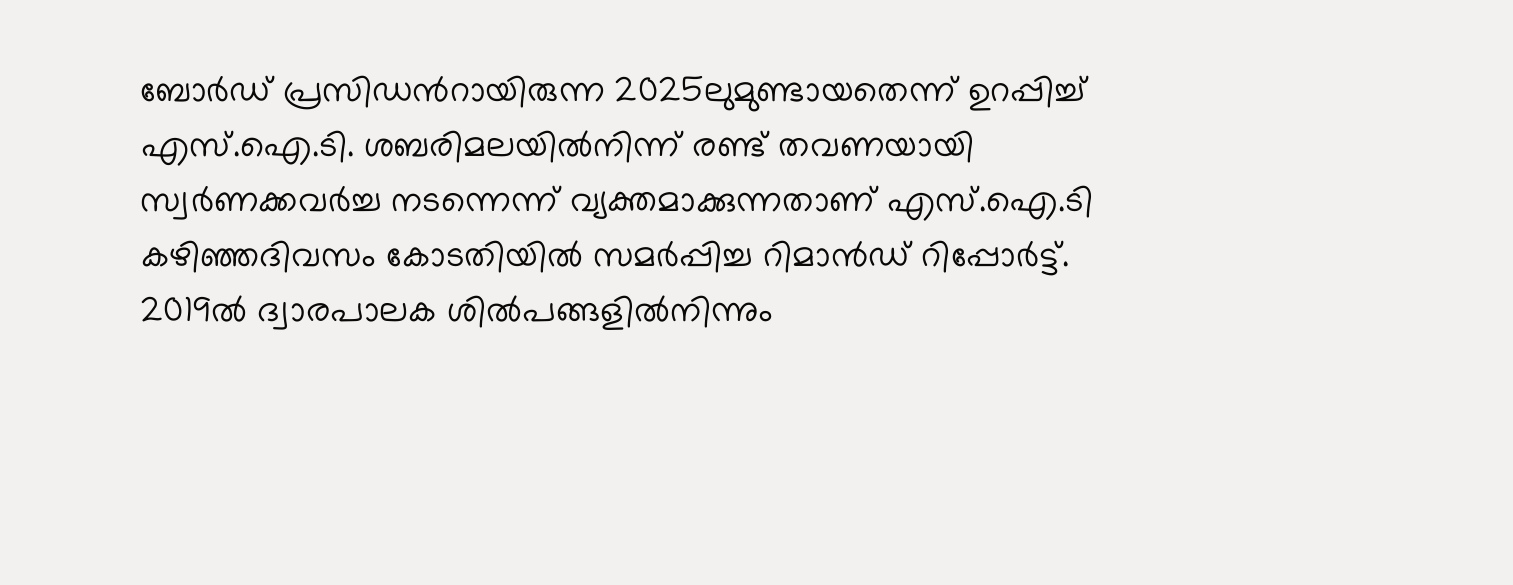ബോർഡ് പ്രസിഡന്‍റായിരുന്ന 2025ലുമുണ്ടായതെന്ന് ഉറപ്പിച്ച് എസ്.ഐ.ടി. ശബരിമലയില്‍നിന്ന് രണ്ട് തവണയായി സ്വർണക്കവര്‍ച്ച നടന്നെന്ന് വ്യക്തമാക്കുന്നതാണ് എസ്.ഐ.ടി കഴിഞ്ഞദിവസം കോടതിയിൽ സമർപ്പിച്ച റിമാൻഡ് റിപ്പോര്‍ട്ട്. 2019ല്‍ ദ്വാരപാലക ശില്‍പങ്ങളില്‍നിന്നും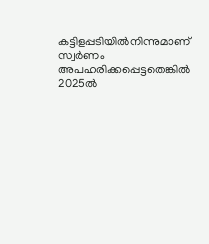കട്ടിളപ്പടിയില്‍നിന്നുമാണ് സ്വര്‍ണം അപഹരിക്കപ്പെട്ടതെങ്കില്‍ 2025ല്‍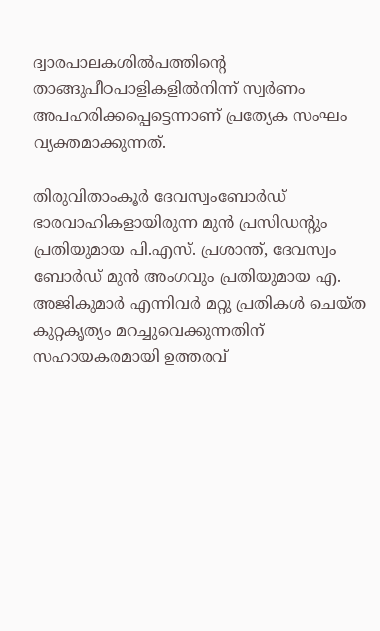ദ്വാരപാലകശില്‍പത്തിന്‍റെ താങ്ങുപീഠപാളികളില്‍നിന്ന് സ്വര്‍ണം അപഹരിക്കപ്പെട്ടെന്നാണ് പ്രത്യേക സംഘം വ്യക്തമാക്കുന്നത്.

തിരുവിതാംകൂർ ദേവസ്വംബോർഡ് ഭാരവാഹികളായിരുന്ന മുൻ പ്രസിഡന്‍റും പ്രതിയുമായ പി.എസ്. പ്രശാന്ത്, ദേവസ്വം ബോര്‍ഡ് മുൻ അംഗവും പ്രതിയുമായ എ. അജികുമാര്‍ എന്നിവര്‍ മറ്റു പ്രതികള്‍ ചെയ്ത കുറ്റകൃത്യം മറച്ചുവെക്കുന്നതിന് സഹായകരമായി ഉത്തരവ്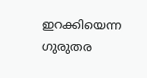ഇറക്കിയെന്ന ഗുരുതര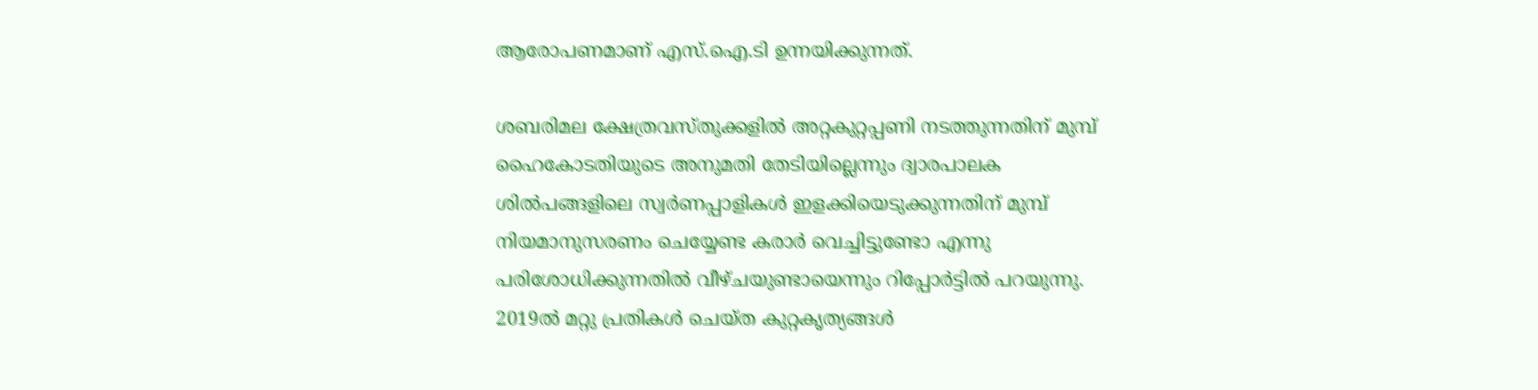ആരോപണമാണ് എസ്.ഐ.ടി ഉന്നയിക്കുന്നത്.

ശബരിമല ക്ഷേത്രവസ്തുക്കളിൽ അറ്റകുറ്റപ്പണി നടത്തുന്നതിന് മുമ്പ് ഹൈകോടതിയുടെ അനുമതി തേടിയില്ലെന്നും ദ്വാരപാലക ശില്‍പങ്ങളിലെ സ്വര്‍ണപ്പാളികള്‍ ഇളക്കിയെടുക്കുന്നതിന് മുമ്പ് നിയമാനുസരണം ചെയ്യേണ്ട കരാര്‍ വെച്ചിട്ടുണ്ടോ എന്നു പരിശോധിക്കുന്നതില്‍ വീഴ്ചയുണ്ടായെന്നും റിപ്പോർട്ടിൽ പറയുന്നു. 2019ൽ മറ്റു പ്രതികള്‍ ചെയ്ത കുറ്റകൃത്യങ്ങള്‍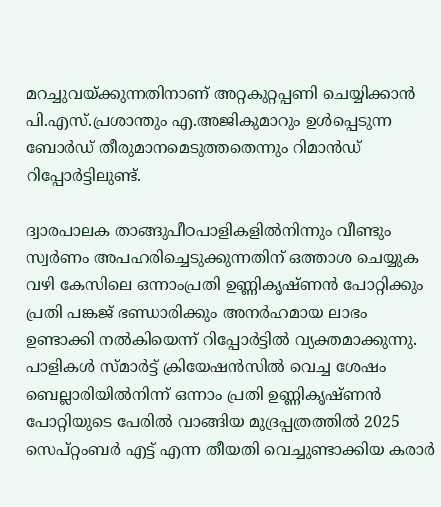മറച്ചുവയ്ക്കുന്നതിനാണ് അറ്റകുറ്റപ്പണി ചെയ്യിക്കാന്‍ പി.എസ്.പ്രശാന്തും എ.അജികുമാറും ഉള്‍പ്പെടുന്ന ബോര്‍ഡ് തീരുമാനമെടുത്തതെന്നും റിമാൻഡ് റിപ്പോര്‍ട്ടിലുണ്ട്.

ദ്വാരപാലക താങ്ങുപീഠപാളികളില്‍നിന്നും വീണ്ടും സ്വര്‍ണം അപഹരിച്ചെടുക്കുന്നതിന് ഒത്താശ ചെയ്യുക വഴി കേസിലെ ഒന്നാംപ്രതി ഉണ്ണികൃഷ്ണന്‍ പോറ്റിക്കും പ്രതി പങ്കജ് ഭണ്ഡാരിക്കും അനര്‍ഹമായ ലാഭം ഉണ്ടാക്കി നല്‍കിയെന്ന് റിപ്പോര്‍ട്ടില്‍ വ്യക്തമാക്കുന്നു. പാളികള്‍ സ്മാര്‍ട്ട് ക്രിയേഷന്‍സില്‍ വെച്ച ശേഷം ബെല്ലാരിയില്‍നിന്ന് ഒന്നാം പ്രതി ഉണ്ണികൃഷ്ണന്‍ പോറ്റിയുടെ പേരില്‍ വാങ്ങിയ മുദ്രപ്പത്രത്തില്‍ 2025 സെപ്റ്റംബര്‍ എട്ട് എന്ന തീയതി വെച്ചുണ്ടാക്കിയ കരാര്‍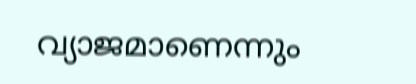വ്യാജമാണെന്നും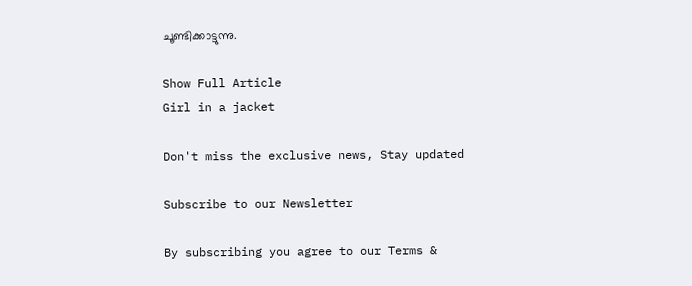ചൂണ്ടിക്കാട്ടുന്നു.

Show Full Article
Girl in a jacket

Don't miss the exclusive news, Stay updated

Subscribe to our Newsletter

By subscribing you agree to our Terms &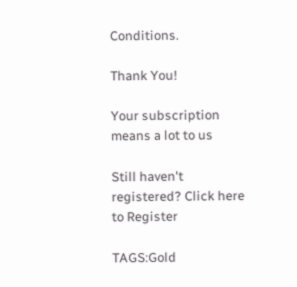Conditions.

Thank You!

Your subscription means a lot to us

Still haven't registered? Click here to Register

TAGS:Gold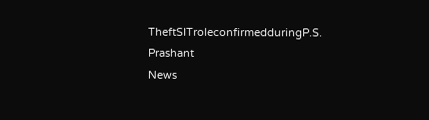TheftSITroleconfirmedduringP.S. Prashant
News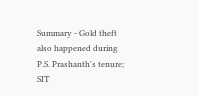Summary - Gold theft also happened during P.S. Prashanth's tenure; SIT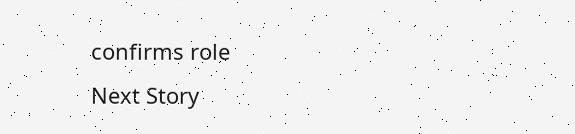confirms role
Next Story